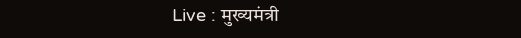Live : मुख्यमंत्री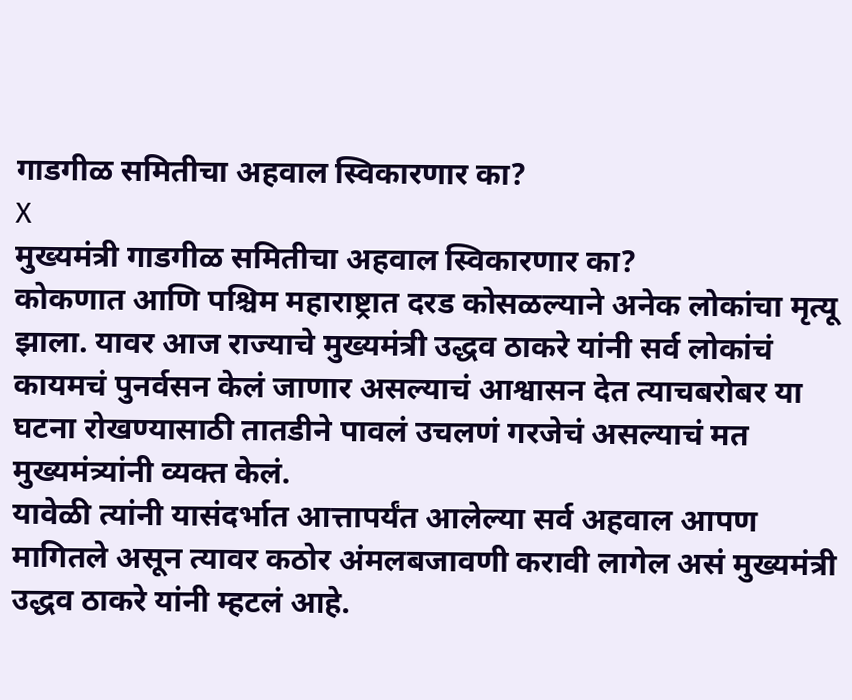गाडगीळ समितीचा अहवाल स्विकारणार का?
X
मुख्यमंत्री गाडगीळ समितीचा अहवाल स्विकारणार का?
कोकणात आणि पश्चिम महाराष्ट्रात दरड कोसळल्याने अनेक लोकांचा मृत्यू झाला. यावर आज राज्याचे मुख्यमंत्री उद्धव ठाकरे यांनी सर्व लोकांचं कायमचं पुनर्वसन केलं जाणार असल्याचं आश्वासन देत त्याचबरोबर या घटना रोखण्यासाठी तातडीने पावलं उचलणं गरजेचं असल्याचं मत मुख्यमंत्र्यांनी व्यक्त केलं.
यावेळी त्यांनी यासंदर्भात आत्तापर्यंत आलेल्या सर्व अहवाल आपण मागितले असून त्यावर कठोर अंमलबजावणी करावी लागेल असं मुख्यमंत्री उद्धव ठाकरे यांनी म्हटलं आहे.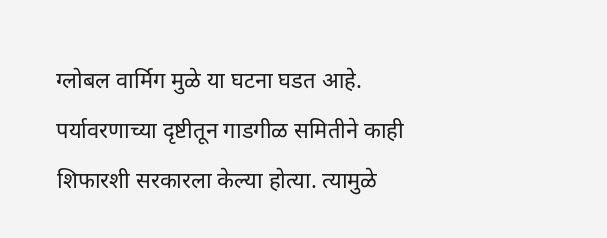ग्लोबल वार्मिग मुळे या घटना घडत आहे. पर्यावरणाच्या दृष्टीतून गाडगीळ समितीने काही शिफारशी सरकारला केल्या होत्या. त्यामुळे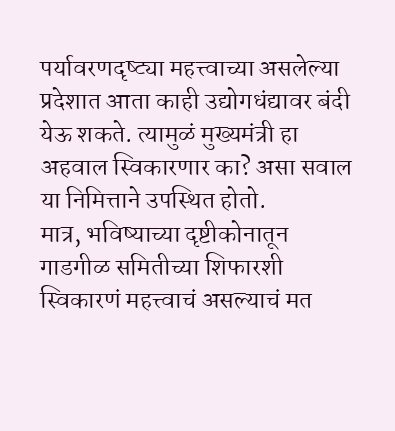पर्यावरणदृष्ट्या महत्त्वाच्या असलेल्या प्रदेशात आता काही उद्योगधंद्यावर बंदी येऊ शकते. त्यामुळं मुख्यमंत्री हा अहवाल स्विकारणार का? असा सवाल या निमित्ताने उपस्थित होतो.
मात्र, भविष्याच्या दृष्टीकोनातून गाडगीळ समितीच्या शिफारशी स्विकारणं महत्त्वाचं असल्याचं मत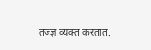तज्ज्ञ व्यक्त करतात.